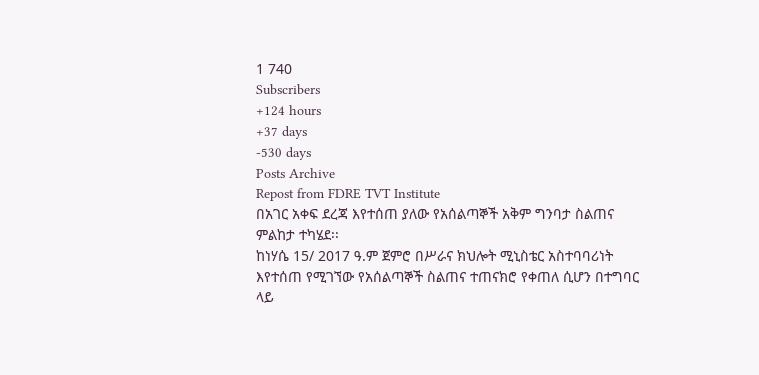1 740
Subscribers
+124 hours
+37 days
-530 days
Posts Archive
Repost from FDRE TVT Institute
በአገር አቀፍ ደረጃ እየተሰጠ ያለው የአሰልጣኞች አቅም ግንባታ ስልጠና ምልከታ ተካሄደ፡፡
ከነሃሴ 15/ 2017 ዓ.ም ጀምሮ በሥራና ክህሎት ሚኒስቴር አስተባባሪነት እየተሰጠ የሚገኘው የአሰልጣኞች ስልጠና ተጠናክሮ የቀጠለ ሲሆን በተግባር ላይ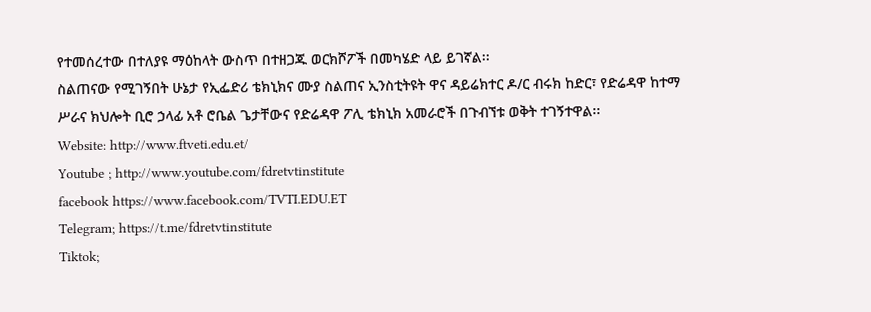የተመሰረተው በተለያዩ ማዕከላት ውስጥ በተዘጋጁ ወርክሾፖች በመካሄድ ላይ ይገኛል፡፡
ስልጠናው የሚገኝበት ሁኔታ የኢፌድሪ ቴክኒክና ሙያ ስልጠና ኢንስቲትዩት ዋና ዳይሬክተር ዶ/ር ብሩክ ከድር፣ የድሬዳዋ ከተማ ሥራና ክህሎት ቢሮ ኃላፊ አቶ ሮቤል ጌታቸውና የድሬዳዋ ፖሊ ቴክኒክ አመራሮች በጉብኘቱ ወቅት ተገኝተዋል፡፡
Website: http://www.ftveti.edu.et/
Youtube ; http://www.youtube.com/fdretvtinstitute
facebook https://www.facebook.com/TVTI.EDU.ET
Telegram; https://t.me/fdretvtinstitute
Tiktok;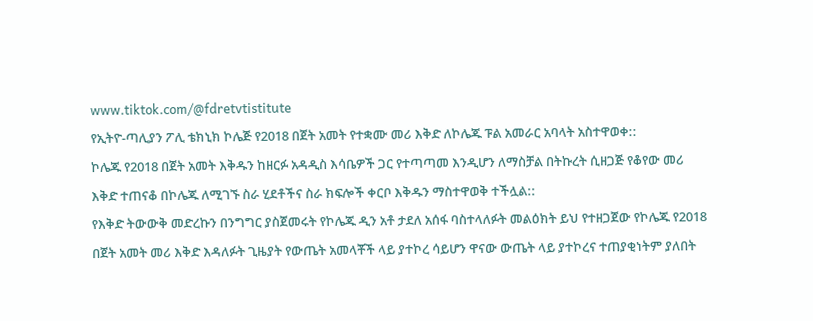www.tiktok.com/@fdretvtistitute
የኢትዮ-ጣሊያን ፖሊ ቴክኒክ ኮሌጅ የ2018 በጀት አመት የተቋሙ መሪ እቅድ ለኮሌጁ ፑል አመራር አባላት አስተዋወቀ::
ኮሌጁ የ2018 በጀት አመት እቅዱን ከዘርፉ አዳዲስ እሳቤዎች ጋር የተጣጣመ እንዲሆን ለማስቻል በትኩረት ሲዘጋጅ የቆየው መሪ እቅድ ተጠናቆ በኮሌጁ ለሚገኙ ስራ ሂደቶችና ስራ ክፍሎች ቀርቦ እቅዱን ማስተዋወቅ ተችሏል::
የእቅድ ትውውቅ መድረኩን በንግግር ያስጀመሩት የኮሌጁ ዲን አቶ ታደለ አሰፋ ባስተላለፉት መልዕክት ይህ የተዘጋጀው የኮሌጁ የ2018 በጀት አመት መሪ እቅድ እዳለፉት ጊዜያት የውጤት አመላቾች ላይ ያተኮረ ሳይሆን ዋናው ውጤት ላይ ያተኮረና ተጠያቂነትም ያለበት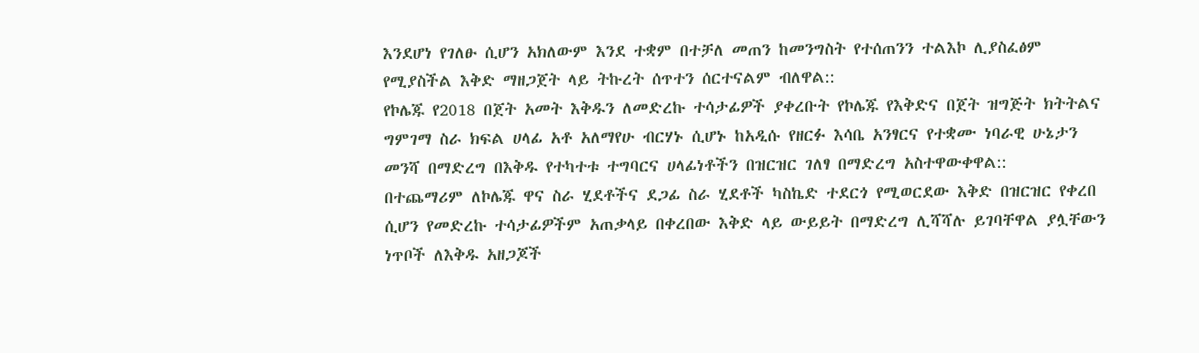እንደሆነ የገለፁ ሲሆን አክለውም እንደ ተቋም በተቻለ መጠን ከመንግስት የተሰጠንን ተልእኮ ሊያስፈፅም የሚያስችል እቅድ ማዘጋጀት ላይ ትኩረት ሰጥተን ሰርተናልም ብለዋል::
የኮሌጁ የ2018 በጀት አመት እቅዱን ለመድረኩ ተሳታፊዎች ያቀረቡት የኮሌጁ የእቅድና በጀት ዝግጅት ክትትልና ግምገማ ስራ ክፍል ሀላፊ አቶ አለማየሁ ብርሃኑ ሲሆኑ ከአዲሱ የዘርፉ እሳቤ አንፃርና የተቋሙ ነባራዊ ሁኔታን መንሻ በማድረግ በእቅዱ የተካተቱ ተግባርና ሀላፊነቶችን በዝርዝር ገለፃ በማድረግ አስተዋውቀዋል::
በተጨማሪም ለኮሌጁ ዋና ስራ ሂደቶችና ደጋፊ ስራ ሂደቶች ካስኬድ ተደርጎ የሚወርደው እቅድ በዝርዝር የቀረበ ሲሆን የመድረኩ ተሳታፊዎችም አጠቃላይ በቀረበው እቅድ ላይ ውይይት በማድረግ ሊሻሻሉ ይገባቸዋል ያሏቸውን ነጥቦች ለእቅዱ አዘጋጆች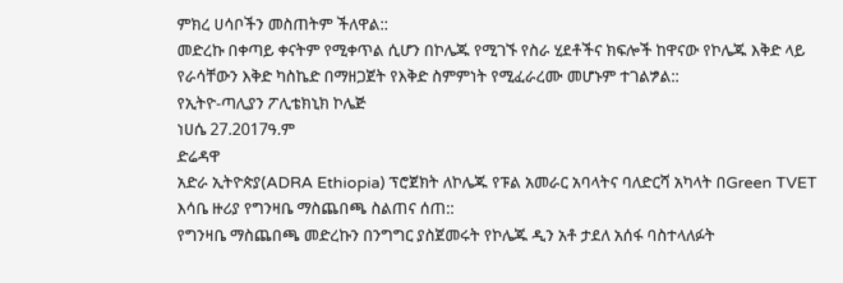ምክረ ሀሳቦችን መስጠትም ችለዋል::
መድረኩ በቀጣይ ቀናትም የሚቀጥል ሲሆን በኮሌጁ የሚገኙ የስራ ሂደቶችና ክፍሎች ከዋናው የኮሌጁ እቅድ ላይ የራሳቸውን እቅድ ካስኬድ በማዘጋጀት የእቅድ ስምምነት የሚፈራረሙ መሆኑም ተገልፇል::
የኢትዮ-ጣሊያን ፖሊቴክኒክ ኮሌጅ
ነሀሴ 27.2017ዓ.ም
ድሬዳዋ
አድራ ኢትዮጵያ(ADRA Ethiopia) ፕሮጀክት ለኮሌጁ የፑል አመራር አባላትና ባለድርሻ አካላት በGreen TVET እሳቤ ዙሪያ የግንዛቤ ማስጨበጫ ስልጠና ሰጠ::
የግንዛቤ ማስጨበጫ መድረኩን በንግግር ያስጀመሩት የኮሌጁ ዲን አቶ ታደለ አሰፋ ባስተላለፉት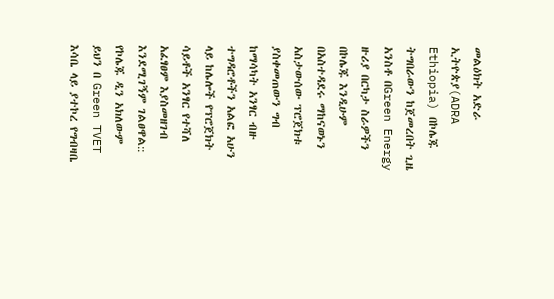መልዕክት አድራ ኢትዮጵያ(ADRA Ethiopia) በኮሌጁ ትግበራውን ከጀመረበት ጊዜ አንስቶ በGreen Energy ዙሪያ በርካታ ስራዎችን በኮሌጁ እንዲሁም በአስተዳደሩ ማከናወኑን አስታውሰው ፕሮጀክቱ ያስቀመጠውን ግብ ከማሳካት አንፃር ብዙ ተግዳሮቶችን አልፎ አሁን ላይ ከሌሎች የፕሮጀክት ሳይቶች አንፃር የተሻለ አፈፃፀም እያስመዘገብ እንደሚገኝም ገልፀዋል::
የኮሌጁ ዲን አክለውም ይህን በ Green TVET እሳቤ ላይ ያተኮረ የግብዛቤ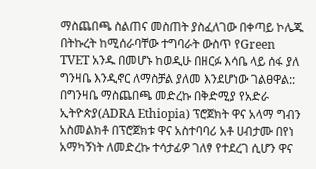ማስጨበጫ ስልጠና መስጠት ያስፈለገው በቀጣይ ኮሌጁ በትኩረት ከሚሰራባቸው ተግባራት ውስጥ የGreen TVET አንዱ በመሆኑ ከወዲሁ በዘርፉ እሳቤ ላይ ሰፋ ያለ ግንዛቤ እንዲኖር ለማስቻል ያለመ እንደሆነው ገልፀዋል::
በግንዛቤ ማስጨበጫ መድረኩ በቅድሚያ የአድራ ኢትዮጵያ(ADRA Ethiopia) ፕሮጀክት ዋና አላማ ግብን አስመልክቶ በፕሮጀክቱ ዋና አስተባባሪ አቶ ሀብታሙ በየነ አማካኝነት ለመድረኩ ተሳታፊዎ ገለፃ የተደረገ ሲሆን ዋና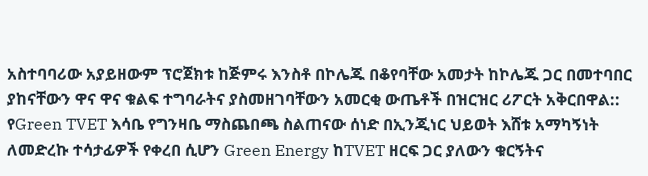አስተባባሪው አያይዘውም ፕሮጀክቱ ከጅምሩ እንስቶ በኮሌጁ በቆየባቸው አመታት ከኮሌጁ ጋር በመተባበር ያከናቸውን ዋና ዋና ቁልፍ ተግባራትና ያስመዘገባቸውን አመርቂ ውጤቶች በዝርዝር ሪፖርት አቅርበዋል::
የGreen TVET እሳቤ የግንዛቤ ማስጨበጫ ስልጠናው ሰነድ በኢንጂነር ህይወት እሸቱ አማካኝነት ለመድረኩ ተሳታፊዎች የቀረበ ሲሆን Green Energy ከTVET ዘርፍ ጋር ያለውን ቁርኝትና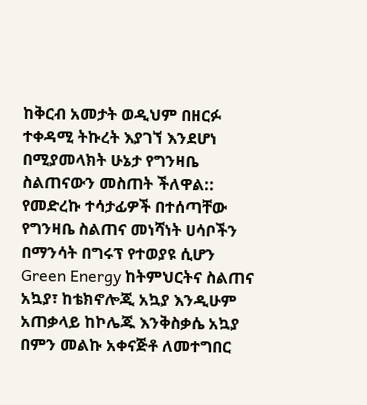ከቅርብ አመታት ወዲህም በዘርፉ ተቀዳሚ ትኩረት እያገኘ እንደሆነ በሚያመላክት ሁኔታ የግንዛቤ ስልጠናውን መስጠት ችለዋል::
የመድረኩ ተሳታፊዎች በተሰጣቸው የግንዛቤ ስልጠና መነሻነት ሀሳቦችን በማንሳት በግሩፕ የተወያዩ ሲሆን Green Energy ከትምህርትና ስልጠና አኳያ፣ ከቴክኖሎጂ አኳያ እንዲሁም አጠቃላይ ከኮሌጁ እንቅስቃሴ አኳያ በምን መልኩ አቀናጅቶ ለመተግበር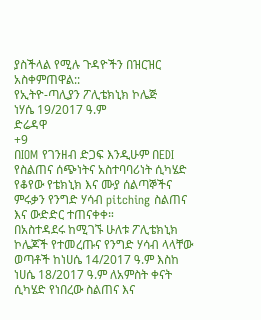ያስችላል የሚሉ ጉዳዮችን በዝርዝር አስቀምጠዋል::
የኢትዮ-ጣሊያን ፖሊቴክኒክ ኮሌጅ
ነሃሴ 19/2017 ዓ.ም
ድሬዳዋ
+9
በIOM የገንዘብ ድጋፍ እንዲሁም በEDI የስልጠና ሰጭነትና አስተባባሪነት ሲካሄድ የቆየው የቴክኒክ እና ሙያ ሰልጣኞችና ምሩቃን የንግድ ሃሳብ pitching ስልጠና እና ውድድር ተጠናቀቀ።
በአስተዳደሩ ከሚገኙ ሁለቱ ፖሊቴክኒክ ኮሌጆች የተመረጡና የንግድ ሃሳብ ላላቸው ወጣቶች ከነሀሴ 14/2017 ዓ.ም እስከ ነሀሴ 18/2017 ዓ.ም ለአምስት ቀናት ሲካሄድ የነበረው ስልጠና እና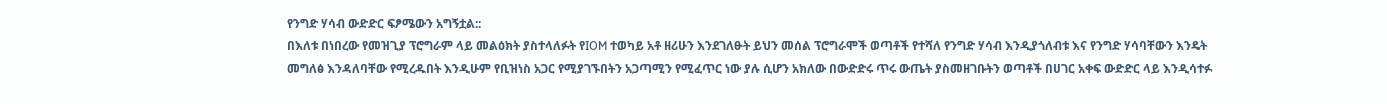የንግድ ሃሳብ ውድድር ፍፆሜውን አግኝቷል::
በእለቱ በነበረው የመዝጊያ ፕሮግራም ላይ መልዕክት ያስተላለፉት የIOM ተወካይ አቶ ዘሪሁን እንደገለፁት ይህን መሰል ፕሮግራሞች ወጣቶች የተሻለ የንግድ ሃሳብ እንዲያጎለብቱ እና የንግድ ሃሳባቸውን እንዴት መግለፅ እንዳለባቸው የሚረዱበት እንዲሁም የቢዝነስ አጋር የሚያገኙበትን አጋጣሚን የሚፈጥር ነው ያሉ ሲሆን አክለው በውድድሩ ጥሩ ውጤት ያስመዘገቡትን ወጣቶች በሀገር አቀፍ ውድድር ላይ እንዲሳተፉ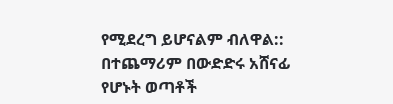የሚደረግ ይሆናልም ብለዋል::
በተጨማሪም በውድድሩ አሸናፊ የሆኑት ወጣቶች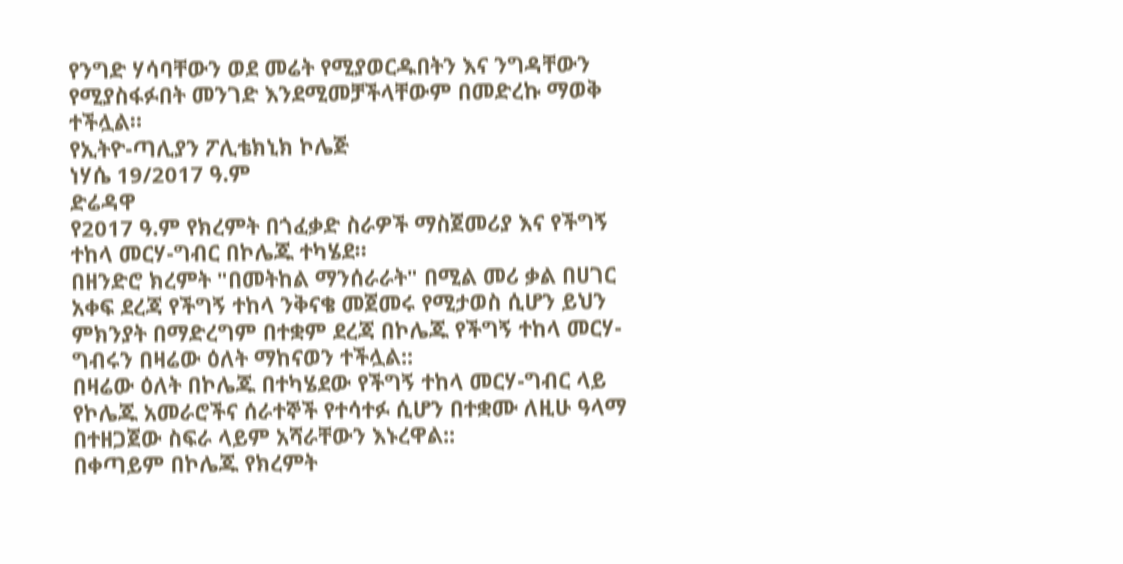የንግድ ሃሳባቸውን ወደ መሬት የሚያወርዱበትን እና ንግዳቸውን የሚያስፋፉበት መንገድ እንደሚመቻችላቸውም በመድረኩ ማወቅ ተችሏል።
የኢትዮ-ጣሊያን ፖሊቴክኒክ ኮሌጅ
ነሃሴ 19/2017 ዓ.ም
ድሬዳዋ
የ2017 ዓ.ም የክረምት በጎፈቃድ ስራዎች ማስጀመሪያ እና የችግኝ ተከላ መርሃ-ግብር በኮሌጁ ተካሄደ።
በዘንድሮ ክረምት "በመትከል ማንሰራራት" በሚል መሪ ቃል በሀገር አቀፍ ደረጃ የችግኝ ተከላ ንቅናቄ መጀመሩ የሚታወስ ሲሆን ይህን ምክንያት በማድረግም በተቋም ደረጃ በኮሌጁ የችግኝ ተከላ መርሃ-ግብሩን በዛሬው ዕለት ማከናወን ተችሏል::
በዛሬው ዕለት በኮሌጁ በተካሄደው የችግኝ ተከላ መርሃ-ግብር ላይ የኮሌጁ አመራሮችና ሰራተኞች የተሳተፉ ሲሆን በተቋሙ ለዚሁ ዓላማ በተዘጋጀው ስፍራ ላይም አሻራቸውን እኑረዋል::
በቀጣይም በኮሌጁ የክረምት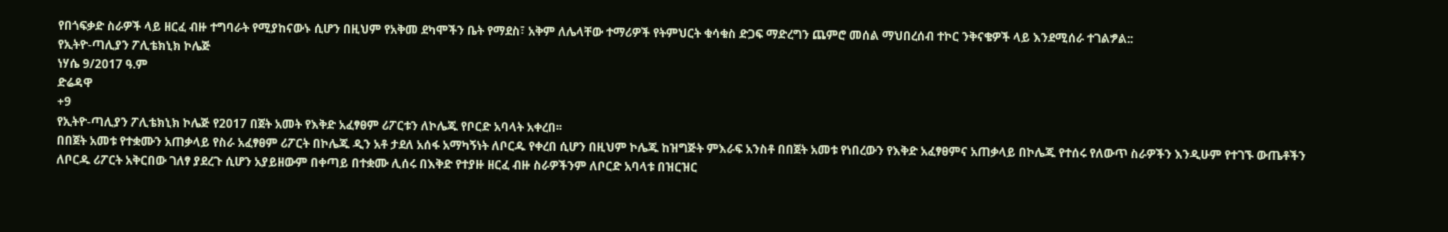የበጎፍቃድ ስራዎች ላይ ዘርፈ ብዙ ተግባራት የሚያከናውኑ ሲሆን በዚህም የአቅመ ደካሞችን ቤት የማደስ፣ አቅም ለሌላቸው ተማሪዎች የትምህርት ቁሳቁስ ድጋፍ ማድረግን ጨምሮ መሰል ማህበረሰብ ተኮር ንቅናቄዎች ላይ እንደሚሰራ ተገልፇል::
የኢትዮ-ጣሊያን ፖሊቴክኒክ ኮሌጅ
ነሃሴ 9/2017 ዓ.ም
ድሬዳዋ
+9
የኢትዮ-ጣሊያን ፖሊቴክኒክ ኮሌጅ የ2017 በጀት አመት የእቅድ አፈፃፀም ሪፖርቱን ለኮሌጁ የቦርድ አባላት አቀረበ፡፡
በበጀት አመቱ የተቋሙን አጠቃላይ የስራ አፈፃፀም ሪፖርት በኮሌጁ ዲን አቶ ታደለ አሰፋ አማካኝነት ለቦርዱ የቀረበ ሲሆን በዚህም ኮሌጁ ከዝግጅት ምእራፍ አንስቶ በበጀት አመቱ የነበረውን የእቅድ አፈፃፀምና አጠቃላይ በኮሌጁ የተሰሩ የለውጥ ስራዎችን እንዲሁም የተገኙ ውጤቶችን ለቦርዱ ሪፖርት አቅርበው ገለፃ ያደረጉ ሲሆን አያይዘውም በቀጣይ በተቋሙ ሊሰሩ በእቅድ የተያዙ ዘርፈ ብዙ ስራዎችንም ለቦርድ አባላቱ በዝርዝር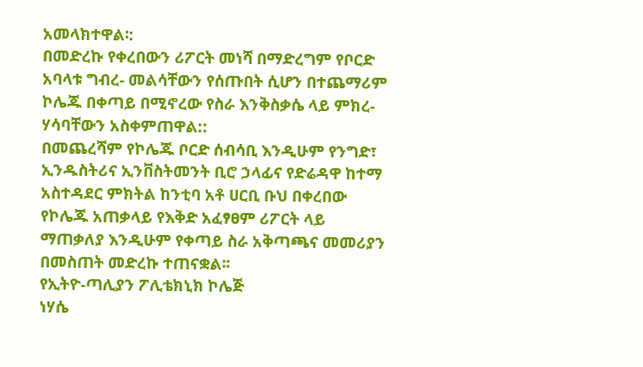አመላክተዋል፡:
በመድረኩ የቀረበውን ሪፖርት መነሻ በማድረግም የቦርድ አባላቱ ግብረ- መልሳቸውን የሰጡበት ሲሆን በተጨማሪም ኮሌጁ በቀጣይ በሚኖረው የስራ እንቅስቃሴ ላይ ምክረ-ሃሳባቸውን አስቀምጠዋል::
በመጨረሻም የኮሌጁ ቦርድ ሰብሳቢ እንዲሁም የንግድ፣ ኢንዱስትሪና ኢንቨስትመንት ቢሮ ኃላፊና የድሬዳዋ ከተማ አስተዳደር ምክትል ከንቲባ አቶ ሀርቢ ቡህ በቀረበው የኮሌጁ አጠቃላይ የእቅድ አፈፃፀም ሪፖርት ላይ ማጠቃለያ እንዲሁም የቀጣይ ስራ አቅጣጫና መመሪያን በመስጠት መድረኩ ተጠናቋል፡፡
የኢትዮ-ጣሊያን ፖሊቴክኒክ ኮሌጅ
ነሃሴ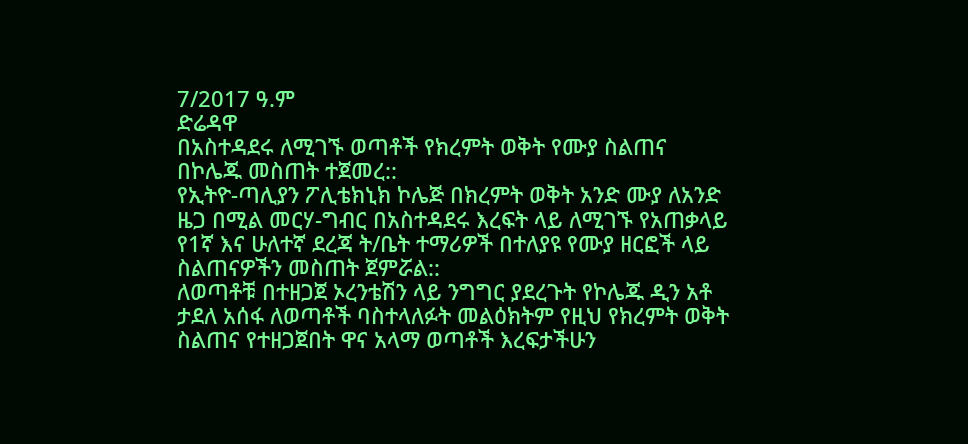7/2017 ዓ.ም
ድሬዳዋ
በአስተዳደሩ ለሚገኙ ወጣቶች የክረምት ወቅት የሙያ ስልጠና በኮሌጁ መስጠት ተጀመረ::
የኢትዮ-ጣሊያን ፖሊቴክኒክ ኮሌጅ በክረምት ወቅት አንድ ሙያ ለአንድ ዜጋ በሚል መርሃ-ግብር በአስተዳደሩ እረፍት ላይ ለሚገኙ የአጠቃላይ የ1ኛ እና ሁለተኛ ደረጃ ት/ቤት ተማሪዎች በተለያዩ የሙያ ዘርፎች ላይ ስልጠናዎችን መስጠት ጀምሯል::
ለወጣቶቹ በተዘጋጀ ኦረንቴሽን ላይ ንግግር ያደረጉት የኮሌጁ ዲን አቶ ታደለ አሰፋ ለወጣቶች ባስተላለፉት መልዕክትም የዚህ የክረምት ወቅት ስልጠና የተዘጋጀበት ዋና አላማ ወጣቶች እረፍታችሁን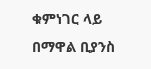ቁምነገር ላይ በማዋል ቢያንስ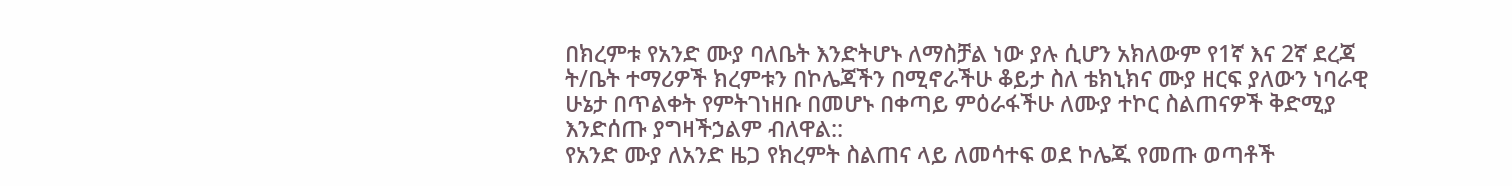በክረምቱ የአንድ ሙያ ባለቤት እንድትሆኑ ለማስቻል ነው ያሉ ሲሆን አክለውም የ1ኛ እና 2ኛ ደረጃ ት/ቤት ተማሪዎች ክረምቱን በኮሌጃችን በሚኖራችሁ ቆይታ ስለ ቴክኒክና ሙያ ዘርፍ ያለውን ነባራዊ ሁኔታ በጥልቀት የምትገነዘቡ በመሆኑ በቀጣይ ምዕራፋችሁ ለሙያ ተኮር ስልጠናዎች ቅድሚያ እንድሰጡ ያግዛችኃልም ብለዋል::
የአንድ ሙያ ለአንድ ዜጋ የክረምት ስልጠና ላይ ለመሳተፍ ወደ ኮሌጁ የመጡ ወጣቶች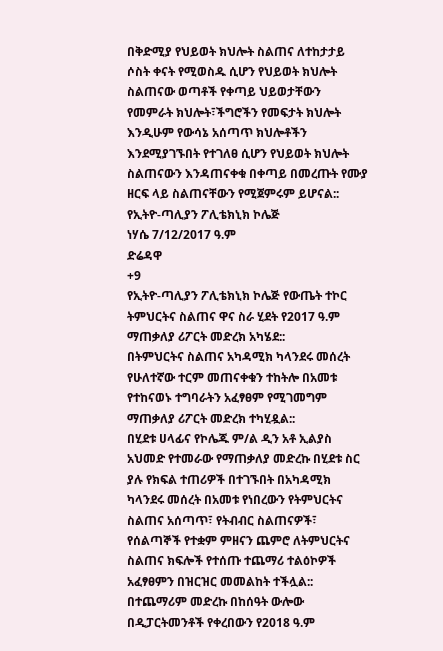በቅድሚያ የህይወት ክህሎት ስልጠና ለተከታታይ ሶስት ቀናት የሚወስዱ ሲሆን የህይወት ክህሎት ስልጠናው ወጣቶች የቀጣይ ህይወታቸውን የመምራት ክህሎት፣ችግሮችን የመፍታት ክህሎት እንዲሁም የውሳኔ አሰጣጥ ክህሎቶችን እንደሚያገኙበት የተገለፀ ሲሆን የህይወት ክህሎት ስልጠናውን እንዳጠናቀቁ በቀጣይ በመረጡት የሙያ ዘርፍ ላይ ስልጠናቸውን የሚጀምሩም ይሆናል::
የኢትዮ-ጣሊያን ፖሊቴክኒክ ኮሌጅ
ነሃሴ 7/12/2017 ዓ.ም
ድሬዳዋ
+9
የኢትዮ-ጣሊያን ፖሊቴክኒክ ኮሌጅ የውጤት ተኮር ትምህርትና ስልጠና ዋና ስራ ሂደት የ2017 ዓ.ም ማጠቃለያ ሪፖርት መድረክ አካሄደ::
በትምህርትና ስልጠና አካዳሚክ ካላንደሩ መሰረት የሁለተኛው ተርም መጠናቀቁን ተከትሎ በአመቱ የተከናወኑ ተግባራትን አፈፃፀም የሚገመግም ማጠቃለያ ሪፖርት መድረክ ተካሂዷል::
በሂደቱ ሀላፊና የኮሌጁ ም/ል ዲን አቶ ኢልያስ አህመድ የተመራው የማጠቃለያ መድረኩ በሂደቱ ስር ያሉ የክፍል ተጠሪዎች በተገኙበት በአካዳሚክ ካላንደሩ መሰረት በአመቱ የነበረውን የትምህርትና ስልጠና አሰጣጥ፣ የትብብር ስልጠናዎች፣ የሰልጣኞች የተቋም ምዘናን ጨምሮ ለትምህርትና ስልጠና ክፍሎች የተሰጡ ተጨማሪ ተልዕኮዎች አፈፃፀምን በዝርዝር መመልከት ተችሏል::
በተጨማሪም መድረኩ በከሰዓት ውሎው በዲፓርትመንቶች የቀረበውን የ2018 ዓ.ም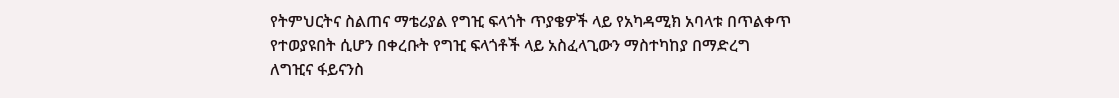የትምህርትና ስልጠና ማቴሪያል የግዢ ፍላጎት ጥያቄዎች ላይ የአካዳሚክ አባላቱ በጥልቀጥ የተወያዩበት ሲሆን በቀረቡት የግዢ ፍላጎቶች ላይ አስፈላጊውን ማስተካከያ በማድረግ ለግዢና ፋይናንስ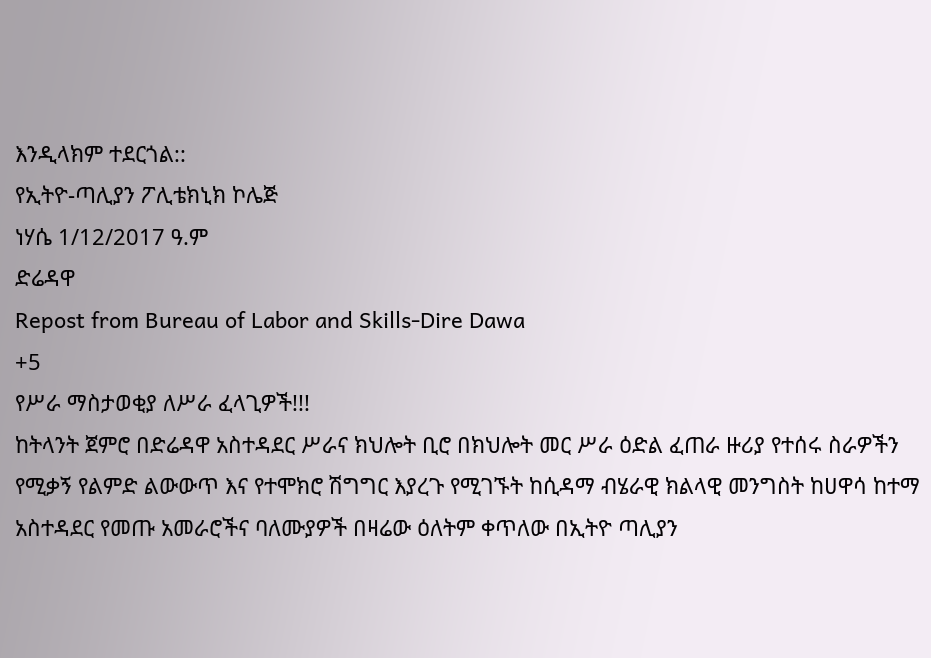እንዲላክም ተደርጎል::
የኢትዮ-ጣሊያን ፖሊቴክኒክ ኮሌጅ
ነሃሴ 1/12/2017 ዓ.ም
ድሬዳዋ
Repost from Bureau of Labor and Skills-Dire Dawa
+5
የሥራ ማስታወቂያ ለሥራ ፈላጊዎች!!!
ከትላንት ጀምሮ በድሬዳዋ አስተዳደር ሥራና ክህሎት ቢሮ በክህሎት መር ሥራ ዕድል ፈጠራ ዙሪያ የተሰሩ ስራዎችን የሚቃኝ የልምድ ልውውጥ እና የተሞክሮ ሽግግር እያረጉ የሚገኙት ከሲዳማ ብሄራዊ ክልላዊ መንግስት ከሀዋሳ ከተማ አስተዳደር የመጡ አመራሮችና ባለሙያዎች በዛሬው ዕለትም ቀጥለው በኢትዮ ጣሊያን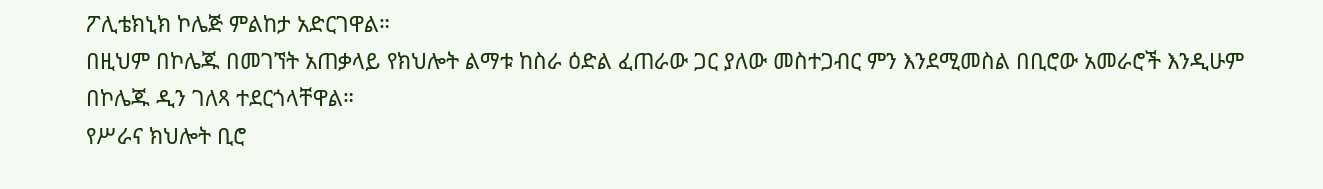ፖሊቴክኒክ ኮሌጅ ምልከታ አድርገዋል።
በዚህም በኮሌጁ በመገኘት አጠቃላይ የክህሎት ልማቱ ከስራ ዕድል ፈጠራው ጋር ያለው መስተጋብር ምን እንደሚመስል በቢሮው አመራሮች እንዲሁም በኮሌጁ ዲን ገለጻ ተደርጎላቸዋል።
የሥራና ክህሎት ቢሮ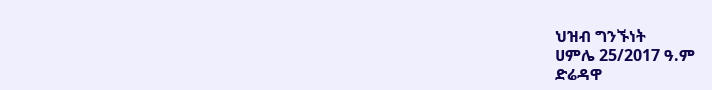ህዝብ ግንኙነት
ሀምሌ 25/2017 ዓ.ም
ድሬዳዋ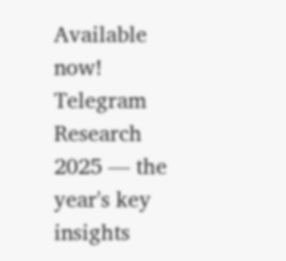Available now! Telegram Research 2025 — the year's key insights